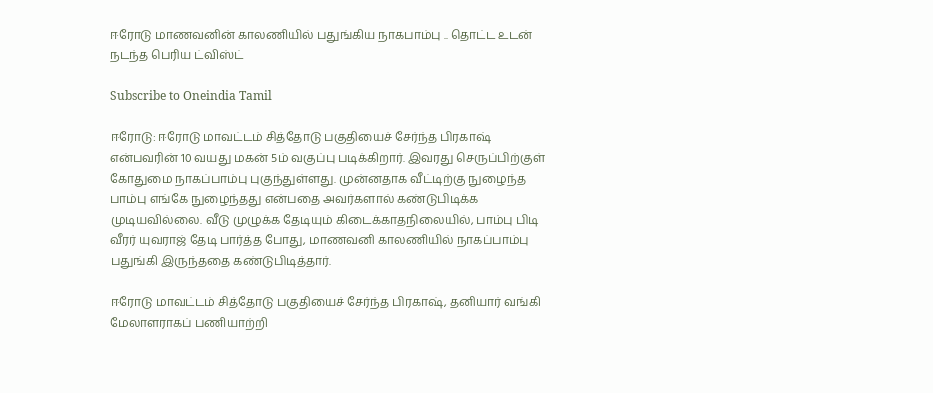ஈரோடு மாணவனின் காலணியில் பதுங்கிய நாகபாம்பு .. தொட்ட உடன் நடந்த பெரிய ட்விஸ்ட்

Subscribe to Oneindia Tamil

ஈரோடு: ஈரோடு மாவட்டம் சித்தோடு பகுதியைச் சேர்ந்த பிரகாஷ் என்பவரின் 10 வயது மகன் 5ம் வகுப்பு படிக்கிறார். இவரது செருப்பிற்குள் கோதுமை நாகப்பாம்பு புகுந்துள்ளது. முன்னதாக வீட்டிற்கு நுழைந்த பாம்பு எங்கே நுழைந்தது என்பதை அவர்களால் கண்டுபிடிக்க முடியவில்லை. வீடு முழுக்க தேடியும் கிடைக்காதநிலையில், பாம்பு பிடி வீரர் யுவராஜ் தேடி பார்த்த போது, மாணவனி காலணியில் நாகப்பாம்பு பதுங்கி இருந்ததை கண்டுபிடித்தார்.

ஈரோடு மாவட்டம் சித்தோடு பகுதியைச் சேர்ந்த பிரகாஷ், தனியார் வங்கி மேலாளராகப் பணியாற்றி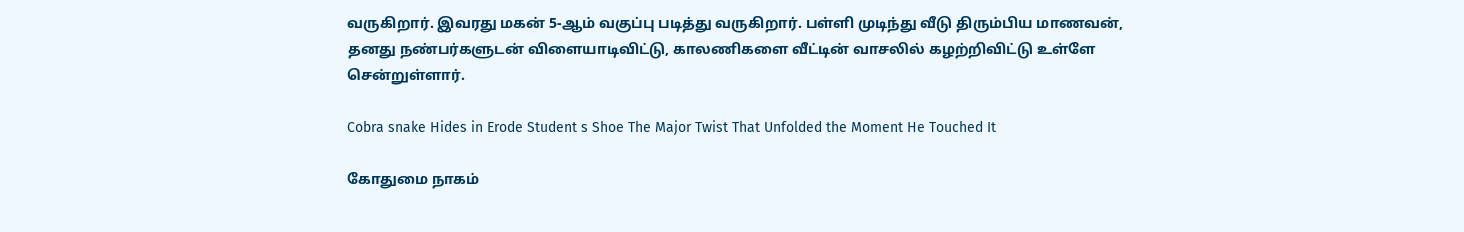வருகிறார். இவரது மகன் 5-ஆம் வகுப்பு படித்து வருகிறார். பள்ளி முடிந்து வீடு திரும்பிய மாணவன், தனது நண்பர்களுடன் விளையாடிவிட்டு, காலணிகளை வீட்டின் வாசலில் கழற்றிவிட்டு உள்ளே சென்றுள்ளார்.

Cobra snake Hides in Erode Student s Shoe The Major Twist That Unfolded the Moment He Touched It

கோதுமை நாகம்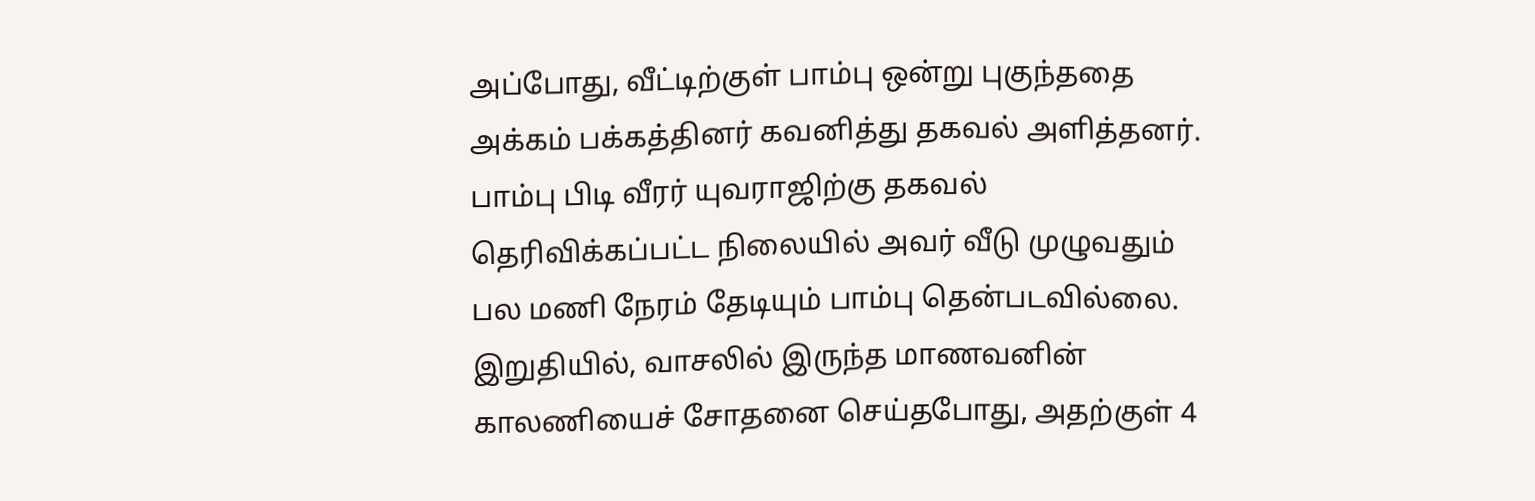அப்போது, வீட்டிற்குள் பாம்பு ஒன்று புகுந்ததை அக்கம் பக்கத்தினர் கவனித்து தகவல் அளித்தனர். பாம்பு பிடி வீரர் யுவராஜிற்கு தகவல் தெரிவிக்கப்பட்ட நிலையில் அவர் வீடு முழுவதும் பல மணி நேரம் தேடியும் பாம்பு தென்படவில்லை. இறுதியில், வாசலில் இருந்த மாணவனின் காலணியைச் சோதனை செய்தபோது, அதற்குள் 4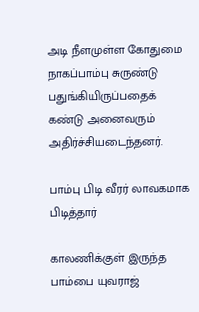அடி நீளமுள்ள கோதுமை நாகப்பாம்பு சுருண்டு பதுங்கியிருப்பதைக் கண்டு அனைவரும் அதிர்ச்சியடைந்தனர்.

பாம்பு பிடி வீரர் லாவகமாக பிடித்தார்

காலணிக்குள் இருந்த பாம்பை யுவராஜ்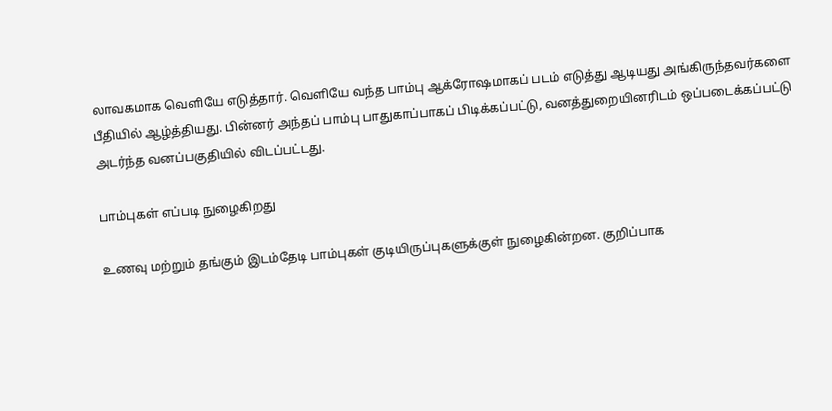லாவகமாக வெளியே எடுத்தார். வெளியே வந்த பாம்பு ஆக்ரோஷமாகப் படம் எடுத்து ஆடியது அங்கிருந்தவர்களை பீதியில் ஆழ்த்தியது. பின்னர் அந்தப் பாம்பு பாதுகாப்பாகப் பிடிக்கப்பட்டு, வனத்துறையினரிடம் ஒப்படைக்கப்பட்டு அடர்ந்த வனப்பகுதியில் விடப்பட்டது.

பாம்புகள் எப்படி நுழைகிறது

உணவு மற்றும் தங்கும் இடம்தேடி பாம்புகள் குடியிருப்புகளுக்குள் நுழைகின்றன. குறிப்பாக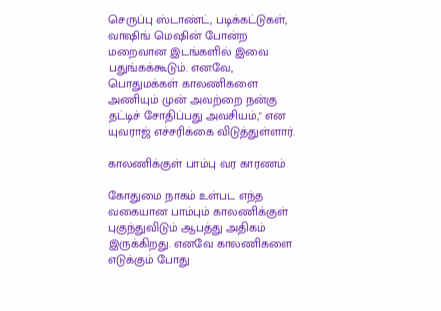செருப்பு ஸ்டாண்ட், படிக்கட்டுகள், வாஷிங் மெஷின் போன்ற மறைவான இடங்களில் இவை பதுங்கக்கூடும். எனவே, பொதுமக்கள் காலணிகளை அணியும் முன் அவற்றை நன்கு தட்டிச் சோதிப்பது அவசியம்," என யுவராஜ் எச்சரிக்கை விடுத்துள்ளார்.

காலணிக்குள் பாம்பு வர காரணம்

கோதுமை நாகம் உள்பட எந்த வகையான பாம்பும் காலணிக்குள் புகுந்துவிடும் ஆபத்து அதிகம் இருக்கிறது. எனவே காலணிகளை எடுக்கும் போது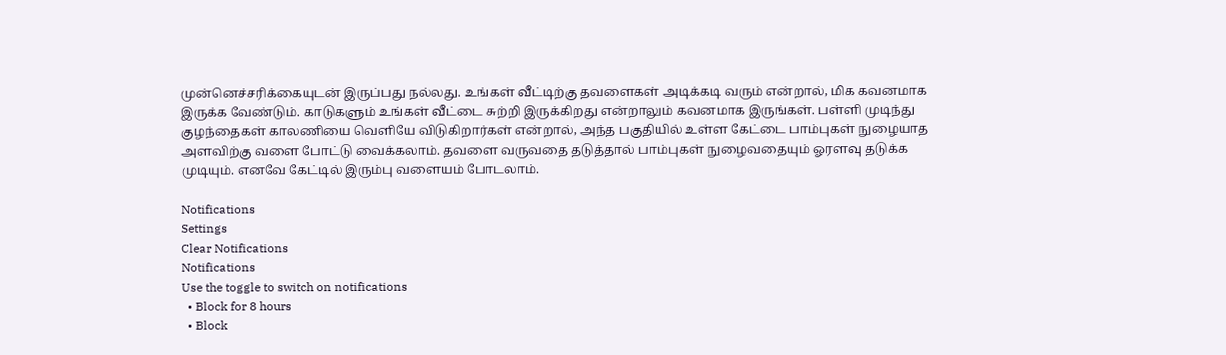முன்னெச்சரிக்கையுடன் இருப்பது நல்லது. உங்கள் வீட்டிற்கு தவளைகள் அடிக்கடி வரும் என்றால், மிக கவனமாக இருக்க வேண்டும். காடுகளும் உங்கள் வீட்டை சுற்றி இருக்கிறது என்றாலும் கவனமாக இருங்கள். பள்ளி முடிந்து குழந்தைகள் காலணியை வெளியே விடுகிறார்கள் என்றால், அந்த பகுதியில் உள்ள கேட்டை பாம்புகள் நுழையாத அளவிற்கு வளை போட்டு வைக்கலாம். தவளை வருவதை தடுத்தால் பாம்புகள் நுழைவதையும் ஓரளவு தடுக்க முடியும். எனவே கேட்டில் இரும்பு வளையம் போடலாம்.

Notifications
Settings
Clear Notifications
Notifications
Use the toggle to switch on notifications
  • Block for 8 hours
  • Block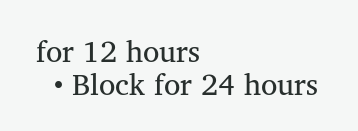for 12 hours
  • Block for 24 hours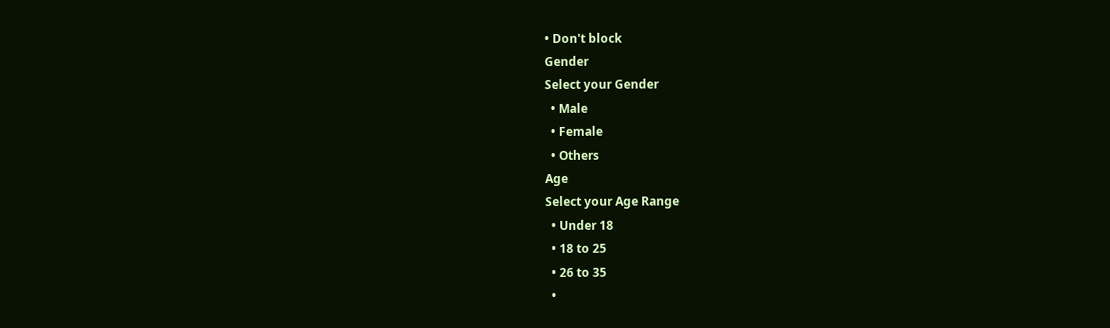• Don't block
Gender
Select your Gender
  • Male
  • Female
  • Others
Age
Select your Age Range
  • Under 18
  • 18 to 25
  • 26 to 35
  •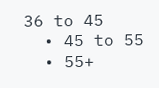36 to 45
  • 45 to 55
  • 55+